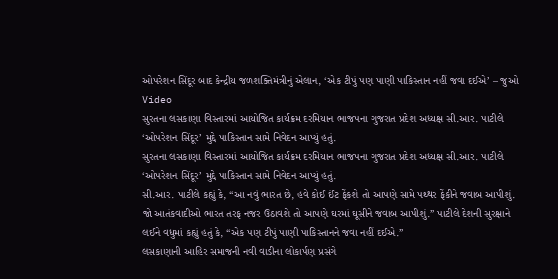ઓપરેશન સિંદૂર બાદ કેન્દ્રીય જળશક્તિમંત્રીનું એલાન, ‘એક ટીપું પણ પાણી પાકિસ્તાન નહીં જવા દઈએ’ – જુઓ Video
સુરતના લસકાણા વિસ્તારમાં આયોજિત કાર્યક્રમ દરમિયાન ભાજપના ગુજરાત પ્રદેશ અધ્યક્ષ સી.આર. પાટીલે ‘ઓપરેશન સિંદૂર’ મુદ્દે પાકિસ્તાન સામે નિવેદન આપ્યું હતું.
સુરતના લસકાણા વિસ્તારમાં આયોજિત કાર્યક્રમ દરમિયાન ભાજપના ગુજરાત પ્રદેશ અધ્યક્ષ સી.આર. પાટીલે ‘ઓપરેશન સિંદૂર’ મુદ્દે પાકિસ્તાન સામે નિવેદન આપ્યું હતું.
સી.આર. પાટીલે કહ્યું કે, “આ નવું ભારત છે, હવે કોઈ ઈંટ ફેંકશે તો આપણે સામે પથ્થર ફેંકીને જવાબ આપીશું. જો આતંકવાદીઓ ભારત તરફ નજર ઉઠાવશે તો આપણે ઘરમાં ઘૂસીને જવાબ આપીશું.” પાટીલે દેશની સુરક્ષાને લઈને વધુમાં કહ્યું હતું કે, “એક પણ ટીપું પાણી પાકિસ્તાનને જવા નહીં દઈએ.”
લસકાણાની આહિર સમાજની નવી વાડીના લોકાર્પણ પ્રસંગે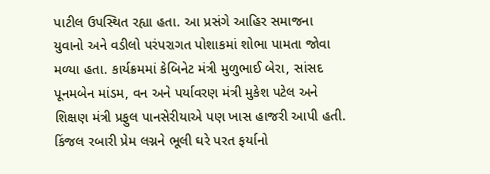પાટીલ ઉપસ્થિત રહ્યા હતા. આ પ્રસંગે આહિર સમાજના યુવાનો અને વડીલો પરંપરાગત પોશાકમાં શોભા પામતા જોવા મળ્યા હતા. કાર્યક્રમમાં કેબિનેટ મંત્રી મુળુભાઈ બેરા, સાંસદ પૂનમબેન માંડમ, વન અને પર્યાવરણ મંત્રી મુકેશ પટેલ અને શિક્ષણ મંત્રી પ્રફુલ પાનસેરીયાએ પણ ખાસ હાજરી આપી હતી.
કિંજલ રબારી પ્રેમ લગ્નને ભૂલી ઘરે પરત ફર્યાનો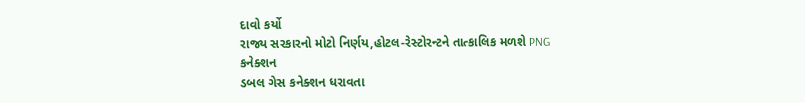દાવો કર્યો
રાજ્ય સરકારનો મોટો નિર્ણય,હોટલ-રેસ્ટોરન્ટને તાત્કાલિક મળશે PNG કનેક્શન
ડબલ ગેસ કનેક્શન ધરાવતા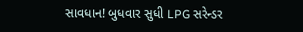સાવધાન! બુધવાર સુધી LPG સરેન્ડર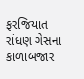ફરજિયાત
રાંધણ ગેસના કાળાબજાર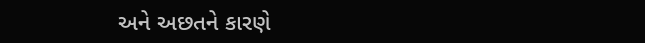અને અછતને કારણે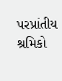પરપ્રાંતીય શ્રમિકો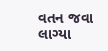વતન જવા લાગ્યા